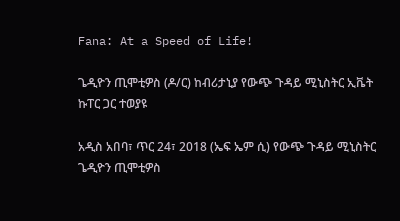Fana: At a Speed of Life!

ጌዲዮን ጢሞቲዎስ (ዶ/ር) ከብሪታኒያ የውጭ ጉዳይ ሚኒስትር ኢቬት ኩፐር ጋር ተወያዩ

አዲስ አበባ፣ ጥር 24፣ 2018 (ኤፍ ኤም ሲ) የውጭ ጉዳይ ሚኒስትር ጌዲዮን ጢሞቲዎስ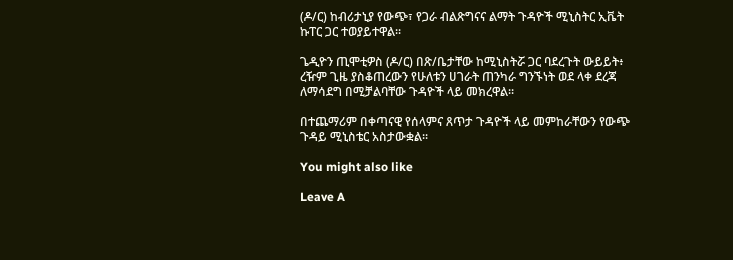(ዶ/ር) ከብሪታኒያ የውጭ፣ የጋራ ብልጽግናና ልማት ጉዳዮች ሚኒስትር ኢቬት ኩፐር ጋር ተወያይተዋል፡፡

ጌዲዮን ጢሞቲዎስ (ዶ/ር) በጽ/ቤታቸው ከሚኒስትሯ ጋር ባደረጉት ውይይት፥ ረዥም ጊዜ ያስቆጠረውን የሁለቱን ሀገራት ጠንካራ ግንኙነት ወደ ላቀ ደረጃ ለማሳደግ በሚቻልባቸው ጉዳዮች ላይ መክረዋል፡፡

በተጨማሪም በቀጣናዊ የሰላምና ጸጥታ ጉዳዮች ላይ መምከራቸውን የውጭ ጉዳይ ሚኒስቴር አስታውቋል፡፡

You might also like

Leave A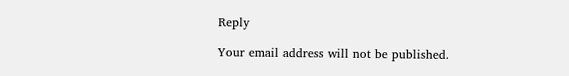Reply

Your email address will not be published.